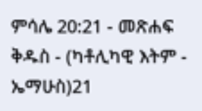ምሳሌ 20:21 - መጽሐፍ ቅዱስ - (ካቶሊካዊ እትም - ኤማሁስ)21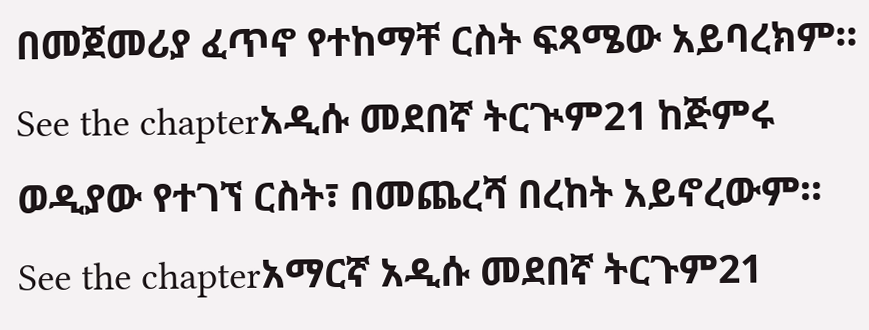በመጀመሪያ ፈጥኖ የተከማቸ ርስት ፍጻሜው አይባረክም። See the chapterአዲሱ መደበኛ ትርጒም21 ከጅምሩ ወዲያው የተገኘ ርስት፣ በመጨረሻ በረከት አይኖረውም። See the chapterአማርኛ አዲሱ መደበኛ ትርጉም21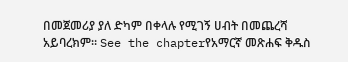በመጀመሪያ ያለ ድካም በቀላሉ የሚገኝ ሀብት በመጨረሻ አይባረክም። See the chapterየአማርኛ መጽሐፍ ቅዱስ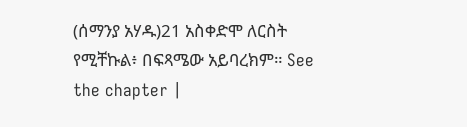(ሰማንያ አሃዱ)21 አስቀድሞ ለርስት የሚቸኩል፥ በፍጻሜው አይባረክም። See the chapter |